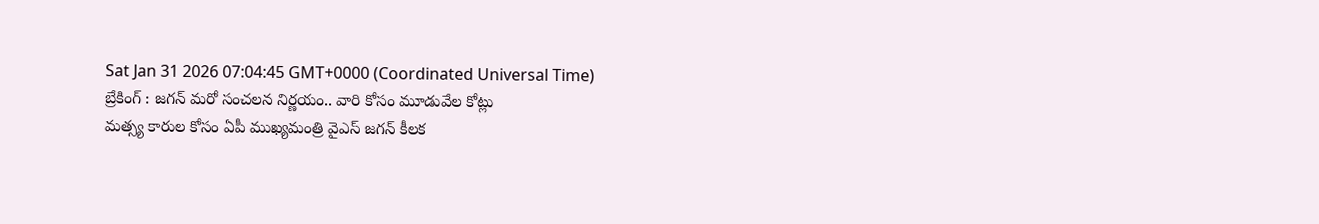Sat Jan 31 2026 07:04:45 GMT+0000 (Coordinated Universal Time)
బ్రేకింగ్ : జగన్ మరో సంచలన నిర్ణయం.. వారి కోసం మూడువేల కోట్లు
మత్స్య కారుల కోసం ఏపీ ముఖ్యమంత్రి వైఎస్ జగన్ కీలక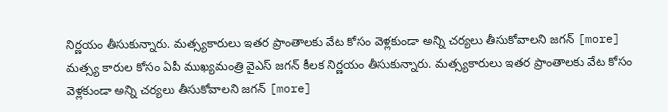నిర్ణయం తీసుకున్నారు. మత్స్యకారులు ఇతర ప్రాంతాలకు వేట కోసం వెళ్లకుండా అన్ని చర్యలు తీసుకోవాలని జగన్ [more]
మత్స్య కారుల కోసం ఏపీ ముఖ్యమంత్రి వైఎస్ జగన్ కీలక నిర్ణయం తీసుకున్నారు. మత్స్యకారులు ఇతర ప్రాంతాలకు వేట కోసం వెళ్లకుండా అన్ని చర్యలు తీసుకోవాలని జగన్ [more]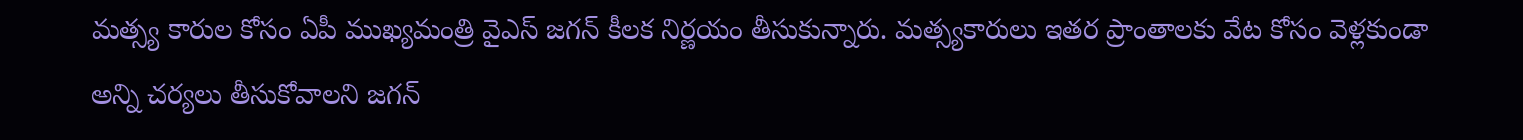మత్స్య కారుల కోసం ఏపీ ముఖ్యమంత్రి వైఎస్ జగన్ కీలక నిర్ణయం తీసుకున్నారు. మత్స్యకారులు ఇతర ప్రాంతాలకు వేట కోసం వెళ్లకుండా అన్ని చర్యలు తీసుకోవాలని జగన్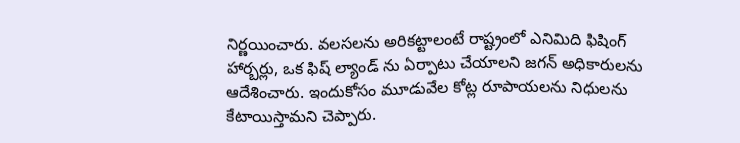నిర్ణయించారు. వలసలను అరికట్టాలంటే రాష్ట్రంలో ఎనిమిది ఫిషింగ్ హార్బర్లు, ఒక ఫిష్ ల్యాండ్ ను ఏర్పాటు చేయాలని జగన్ అధికారులను ఆదేశించారు. ఇందుకోసం మూడువేల కోట్ల రూపాయలను నిధులను కేటాయిస్తామని చెప్పారు.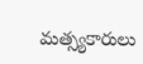మత్స్యకారులు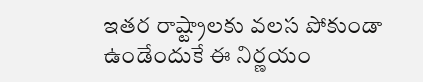ఇతర రాష్ట్రాలకు వలస పోకుండా ఉండేందుకే ఈ నిర్ణయం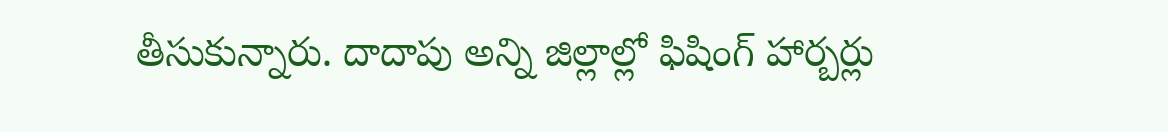తీసుకున్నారు. దాదాపు అన్ని జిల్లాల్లో ఫిషింగ్ హార్బర్లు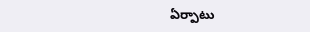ఏర్పాటు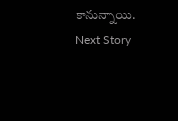కానున్నాయి.
Next Story